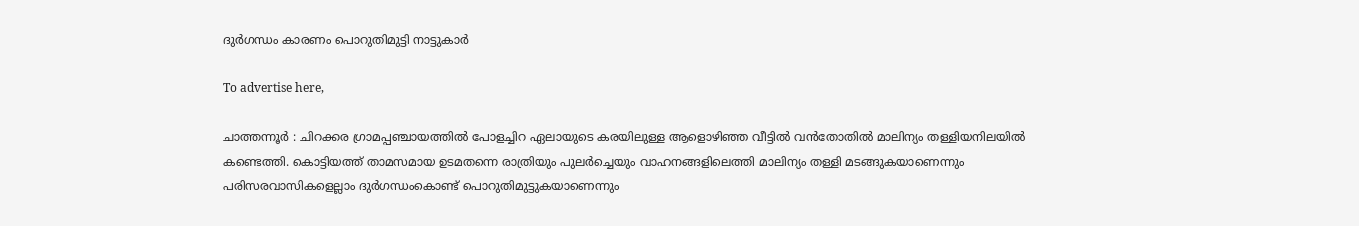ദുർഗന്ധം കാരണം പൊറുതിമുട്ടി നാട്ടുകാർ

To advertise here,

ചാത്തന്നൂർ : ചിറക്കര ഗ്രാമപ്പഞ്ചായത്തിൽ പോളച്ചിറ ഏലായുടെ കരയിലുള്ള ആളൊഴിഞ്ഞ വീട്ടിൽ വൻതോതിൽ മാലിന്യം തള്ളിയനിലയിൽ കണ്ടെത്തി. കൊട്ടിയത്ത് താമസമായ ഉടമതന്നെ രാത്രിയും പുലർച്ചെയും വാഹനങ്ങളിലെത്തി മാലിന്യം തള്ളി മടങ്ങുകയാണെന്നും പരിസരവാസികളെല്ലാം ദുർഗന്ധംകൊണ്ട് പൊറുതിമുട്ടുകയാണെന്നും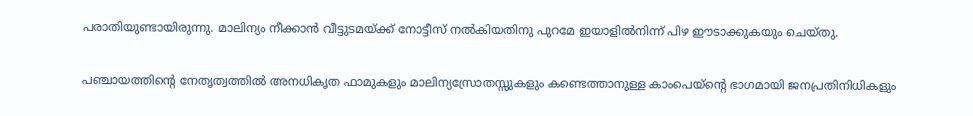പരാതിയുണ്ടായിരുന്നു. മാലിന്യം നീക്കാൻ വീട്ടുടമയ്ക്ക് നോട്ടീസ് നൽകിയതിനു പുറമേ ഇയാളിൽനിന്ന് പിഴ ഈടാക്കുകയും ചെയ്തു.

പഞ്ചായത്തിന്റെ നേതൃത്വത്തിൽ അനധികൃത ഫാമുകളും മാലിന്യസ്രോതസ്സുകളും കണ്ടെത്താനുള്ള കാംപെയ്‌ന്റെ ഭാഗമായി ജനപ്രതിനിധികളും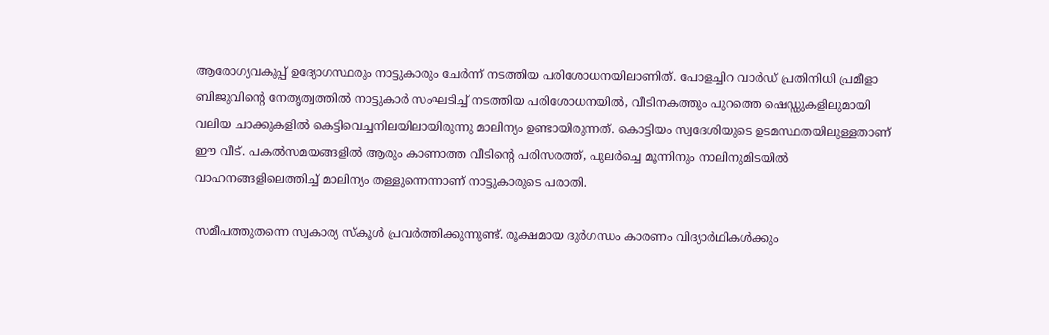ആരോഗ്യവകുപ്പ് ഉദ്യോഗസ്ഥരും നാട്ടുകാരും ചേർന്ന് നടത്തിയ പരിശോധനയിലാണിത്‌. പോളച്ചിറ വാർഡ് പ്രതിനിധി പ്രമീളാ ബിജുവിന്റെ നേതൃത്വത്തിൽ നാട്ടുകാർ സംഘടിച്ച് നടത്തിയ പരിശോധനയിൽ, വീടിനകത്തും പുറത്തെ ഷെഡ്ഡുകളിലുമായി വലിയ ചാക്കുകളിൽ കെട്ടിവെച്ചനിലയിലായിരുന്നു മാലിന്യം ഉണ്ടായിരുന്നത്‌. കൊട്ടിയം സ്വദേശിയുടെ ഉടമസ്ഥതയിലുള്ളതാണ് ഈ വീട്. പകൽസമയങ്ങളിൽ ആരും കാണാത്ത വീടിന്റെ പരിസരത്ത്, പുലർച്ചെ മൂന്നിനും നാലിനുമിടയിൽ വാഹനങ്ങളിലെത്തിച്ച് മാലിന്യം തള്ളുന്നെന്നാണ് നാട്ടുകാരുടെ പരാതി.

സമീപത്തുതന്നെ സ്വകാര്യ സ്‌കൂൾ പ്രവർത്തിക്കുന്നുണ്ട്. രൂക്ഷമായ ദുർഗന്ധം കാരണം വിദ്യാർഥികൾക്കും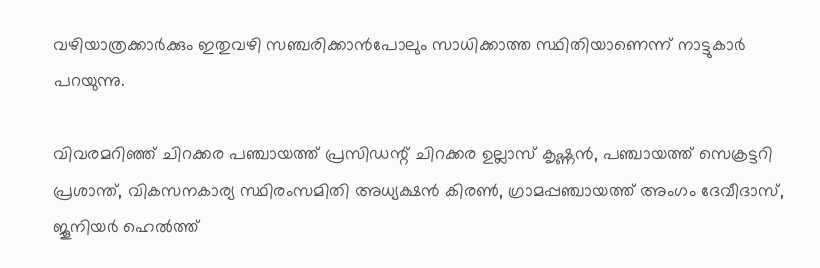വഴിയാത്രക്കാർക്കും ഇതുവഴി സഞ്ചരിക്കാൻപോലും സാധിക്കാത്ത സ്ഥിതിയാണെന്ന് നാട്ടുകാർ പറയുന്നു.

വിവരമറിഞ്ഞ് ചിറക്കര പഞ്ചായത്ത് പ്രസിഡന്റ് ചിറക്കര ഉല്ലാസ് കൃഷ്ണൻ, പഞ്ചായത്ത് സെക്രട്ടറി പ്രശാന്ത്, വികസനകാര്യ സ്ഥിരംസമിതി അധ്യക്ഷൻ കിരൺ, ഗ്രാമപ്പഞ്ചായത്ത് അംഗം ദേവീദാസ്, ജൂനിയർ ഹെൽത്ത്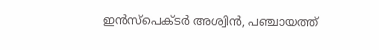ഇൻസ്‌പെക്ടർ അശ്വിൻ, പഞ്ചായത്ത്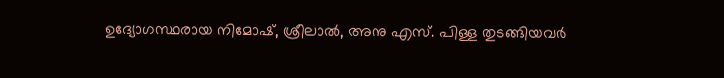ഉദ്യോഗസ്ഥരായ നിമോഷ്, ശ്രീലാൽ, അനു എസ്. പിള്ള തുടങ്ങിയവർ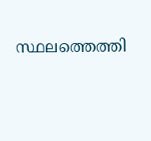സ്ഥലത്തെത്തി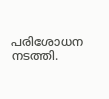പരിശോധന നടത്തി.